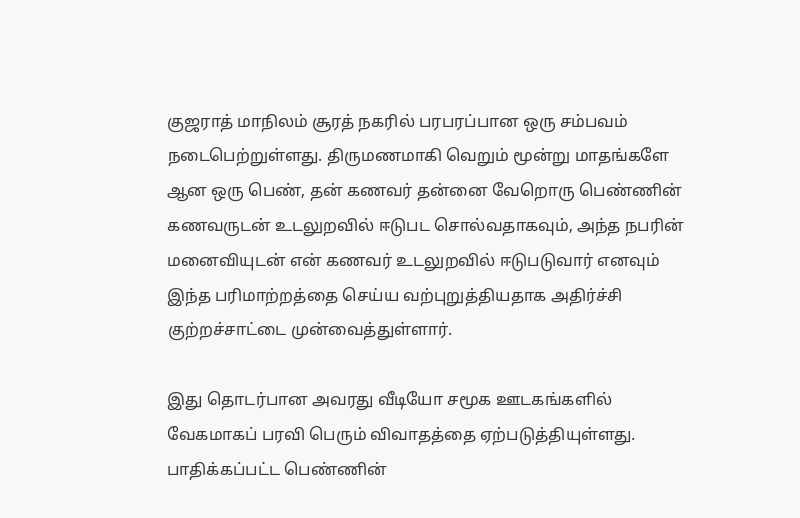குஜராத் மாநிலம் சூரத் நகரில் பரபரப்பான ஒரு சம்பவம் நடைபெற்றுள்ளது. திருமணமாகி வெறும் மூன்று மாதங்களே ஆன ஒரு பெண், தன் கணவர் தன்னை வேறொரு பெண்ணின் கணவருடன் உடலுறவில் ஈடுபட சொல்வதாகவும், அந்த நபரின் மனைவியுடன் என் கணவர் உடலுறவில் ஈடுபடுவார் எனவும் இந்த பரிமாற்றத்தை செய்ய வற்புறுத்தியதாக அதிர்ச்சி குற்றச்சாட்டை முன்வைத்துள்ளார்.

இது தொடர்பான அவரது வீடியோ சமூக ஊடகங்களில் வேகமாகப் பரவி பெரும் விவாதத்தை ஏற்படுத்தியுள்ளது.
பாதிக்கப்பட்ட பெண்ணின்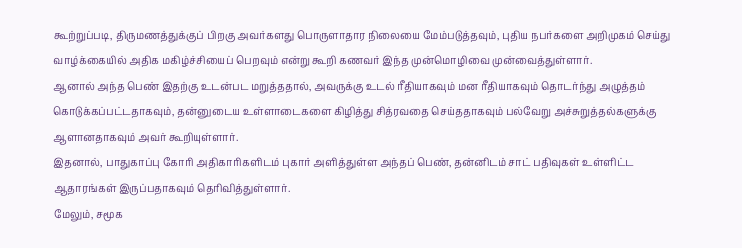கூற்றுப்படி, திருமணத்துக்குப் பிறகு அவர்களது பொருளாதார நிலையை மேம்படுத்தவும், புதிய நபர்களை அறிமுகம் செய்து வாழ்க்கையில் அதிக மகிழ்ச்சியைப் பெறவும் என்று கூறி கணவர் இந்த முன்மொழிவை முன்வைத்துள்ளார்.
ஆனால் அந்த பெண் இதற்கு உடன்பட மறுத்ததால், அவருக்கு உடல் ரீதியாகவும் மன ரீதியாகவும் தொடர்ந்து அழுத்தம் கொடுக்கப்பட்டதாகவும், தன்னுடைய உள்ளாடைகளை கிழித்து சித்ரவதை செய்ததாகவும் பல்வேறு அச்சுறுத்தல்களுக்கு ஆளானதாகவும் அவர் கூறியுள்ளார்.
இதனால், பாதுகாப்பு கோரி அதிகாரிகளிடம் புகார் அளித்துள்ள அந்தப் பெண், தன்னிடம் சாட் பதிவுகள் உள்ளிட்ட ஆதாரங்கள் இருப்பதாகவும் தெரிவித்துள்ளார்.
மேலும், சமூக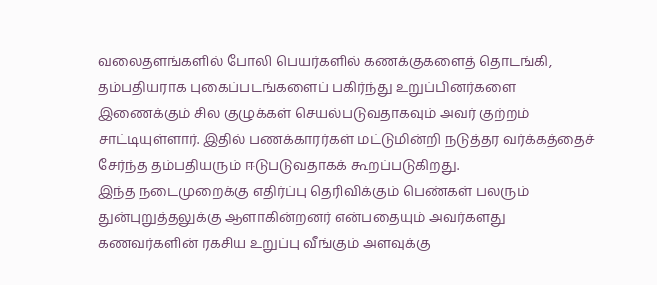வலைதளங்களில் போலி பெயர்களில் கணக்குகளைத் தொடங்கி, தம்பதியராக புகைப்படங்களைப் பகிர்ந்து உறுப்பினர்களை இணைக்கும் சில குழுக்கள் செயல்படுவதாகவும் அவர் குற்றம் சாட்டியுள்ளார். இதில் பணக்காரர்கள் மட்டுமின்றி நடுத்தர வர்க்கத்தைச் சேர்ந்த தம்பதியரும் ஈடுபடுவதாகக் கூறப்படுகிறது.
இந்த நடைமுறைக்கு எதிர்ப்பு தெரிவிக்கும் பெண்கள் பலரும் துன்புறுத்தலுக்கு ஆளாகின்றனர் என்பதையும் அவர்களது கணவர்களின் ரகசிய உறுப்பு வீங்கும் அளவுக்கு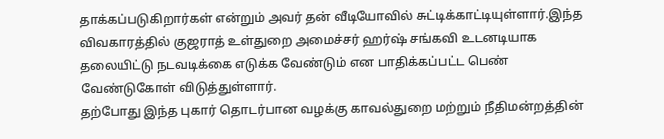தாக்கப்படுகிறார்கள் என்றும் அவர் தன் வீடியோவில் சுட்டிக்காட்டியுள்ளார்.இந்த விவகாரத்தில் குஜராத் உள்துறை அமைச்சர் ஹர்ஷ் சங்கவி உடனடியாக தலையிட்டு நடவடிக்கை எடுக்க வேண்டும் என பாதிக்கப்பட்ட பெண் வேண்டுகோள் விடுத்துள்ளார்.
தற்போது இந்த புகார் தொடர்பான வழக்கு காவல்துறை மற்றும் நீதிமன்றத்தின்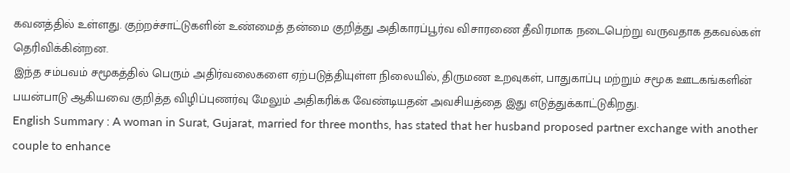கவனத்தில் உள்ளது. குற்றச்சாட்டுகளின் உண்மைத் தன்மை குறித்து அதிகாரப்பூர்வ விசாரணை தீவிரமாக நடைபெற்று வருவதாக தகவல்கள் தெரிவிக்கின்றன.
இந்த சம்பவம் சமூகத்தில் பெரும் அதிர்வலைகளை ஏற்படுத்தியுள்ள நிலையில், திருமண உறவுகள், பாதுகாப்பு மற்றும் சமூக ஊடகங்களின் பயன்பாடு ஆகியவை குறித்த விழிப்புணர்வு மேலும் அதிகரிக்க வேண்டியதன் அவசியத்தை இது எடுத்துக்காட்டுகிறது.
English Summary : A woman in Surat, Gujarat, married for three months, has stated that her husband proposed partner exchange with another couple to enhance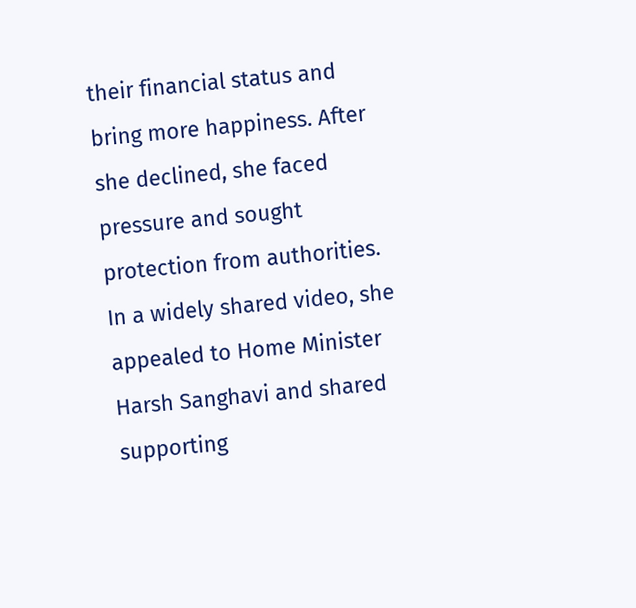their financial status and bring more happiness. After she declined, she faced pressure and sought protection from authorities.
In a widely shared video, she appealed to Home Minister Harsh Sanghavi and shared supporting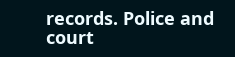records. Police and court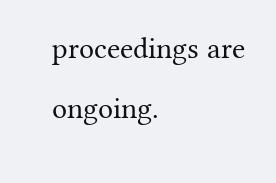proceedings are ongoing.